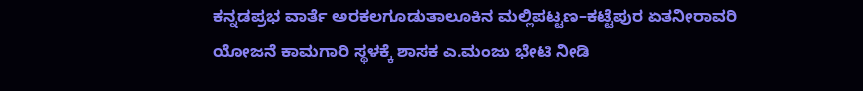ಕನ್ನಡಪ್ರಭ ವಾರ್ತೆ ಅರಕಲಗೂಡುತಾಲೂಕಿನ ಮಲ್ಲಿಪಟ್ಟಣ–ಕಟ್ಟೆಪುರ ಏತನೀರಾವರಿ ಯೋಜನೆ ಕಾಮಗಾರಿ ಸ್ಥಳಕ್ಕೆ ಶಾಸಕ ಎ.ಮಂಜು ಭೇಟಿ ನೀಡಿ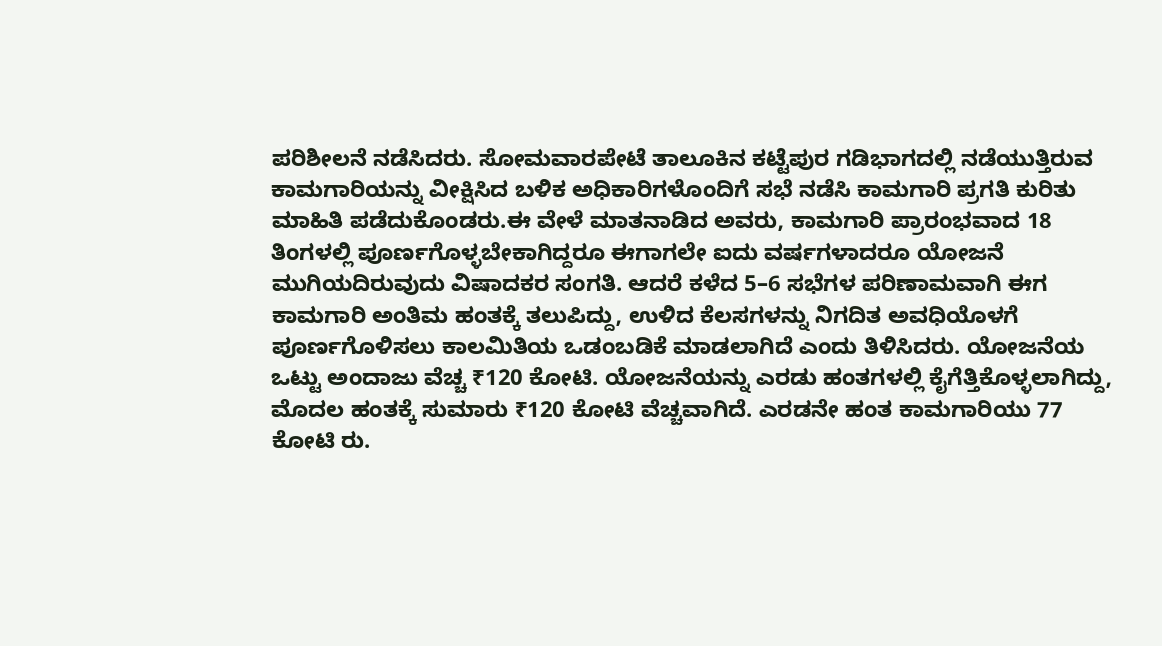ಪರಿಶೀಲನೆ ನಡೆಸಿದರು. ಸೋಮವಾರಪೇಟೆ ತಾಲೂಕಿನ ಕಟ್ಟೆಪುರ ಗಡಿಭಾಗದಲ್ಲಿ ನಡೆಯುತ್ತಿರುವ ಕಾಮಗಾರಿಯನ್ನು ವೀಕ್ಷಿಸಿದ ಬಳಿಕ ಅಧಿಕಾರಿಗಳೊಂದಿಗೆ ಸಭೆ ನಡೆಸಿ ಕಾಮಗಾರಿ ಪ್ರಗತಿ ಕುರಿತು ಮಾಹಿತಿ ಪಡೆದುಕೊಂಡರು.ಈ ವೇಳೆ ಮಾತನಾಡಿದ ಅವರು, ಕಾಮಗಾರಿ ಪ್ರಾರಂಭವಾದ 18 ತಿಂಗಳಲ್ಲಿ ಪೂರ್ಣಗೊಳ್ಳಬೇಕಾಗಿದ್ದರೂ ಈಗಾಗಲೇ ಐದು ವರ್ಷಗಳಾದರೂ ಯೋಜನೆ ಮುಗಿಯದಿರುವುದು ವಿಷಾದಕರ ಸಂಗತಿ. ಆದರೆ ಕಳೆದ 5–6 ಸಭೆಗಳ ಪರಿಣಾಮವಾಗಿ ಈಗ ಕಾಮಗಾರಿ ಅಂತಿಮ ಹಂತಕ್ಕೆ ತಲುಪಿದ್ದು, ಉಳಿದ ಕೆಲಸಗಳನ್ನು ನಿಗದಿತ ಅವಧಿಯೊಳಗೆ ಪೂರ್ಣಗೊಳಿಸಲು ಕಾಲಮಿತಿಯ ಒಡಂಬಡಿಕೆ ಮಾಡಲಾಗಿದೆ ಎಂದು ತಿಳಿಸಿದರು. ಯೋಜನೆಯ ಒಟ್ಟು ಅಂದಾಜು ವೆಚ್ಚ ₹120 ಕೋಟಿ. ಯೋಜನೆಯನ್ನು ಎರಡು ಹಂತಗಳಲ್ಲಿ ಕೈಗೆತ್ತಿಕೊಳ್ಳಲಾಗಿದ್ದು, ಮೊದಲ ಹಂತಕ್ಕೆ ಸುಮಾರು ₹120 ಕೋಟಿ ವೆಚ್ಚವಾಗಿದೆ. ಎರಡನೇ ಹಂತ ಕಾಮಗಾರಿಯು 77 ಕೋಟಿ ರು.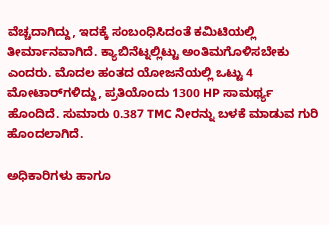ವೆಚ್ಚದಾಗಿದ್ದು, ಇದಕ್ಕೆ ಸಂಬಂಧಿಸಿದಂತೆ ಕಮಿಟಿಯಲ್ಲಿ ತೀರ್ಮಾನವಾಗಿದೆ. ಕ್ಯಾಬಿನೆಟ್ನಲ್ಲಿಟ್ಟು ಅಂತಿಮಗೊಳಿಸಬೇಕು ಎಂದರು. ಮೊದಲ ಹಂತದ ಯೋಜನೆಯಲ್ಲಿ ಒಟ್ಟು 4 ಮೋಟಾರ್‌ಗಳಿದ್ದು, ಪ್ರತಿಯೊಂದು 1300 HP ಸಾಮರ್ಥ್ಯ ಹೊಂದಿದೆ. ಸುಮಾರು 0.387 TMC ನೀರನ್ನು ಬಳಕೆ ಮಾಡುವ ಗುರಿ ಹೊಂದಲಾಗಿದೆ.

ಅಧಿಕಾರಿಗಳು ಹಾಗೂ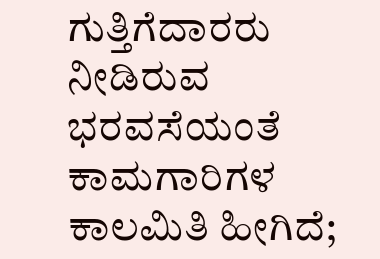ಗುತ್ತಿಗೆದಾರರು ನೀಡಿರುವ ಭರವಸೆಯಂತೆ ಕಾಮಗಾರಿಗಳ ಕಾಲಮಿತಿ ಹೀಗಿದೆ;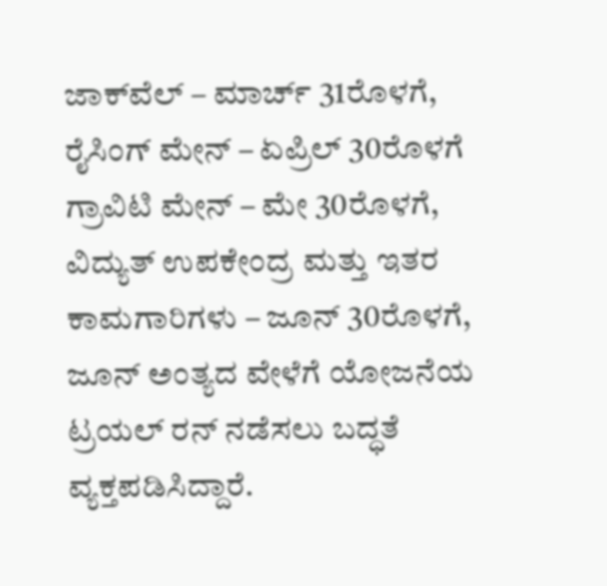ಜಾಕ್‌ವೆಲ್ – ಮಾರ್ಚ್ 31ರೊಳಗೆ, ರೈಸಿಂಗ್ ಮೇನ್ – ಏಪ್ರಿಲ್ 30ರೊಳಗೆ ಗ್ರಾವಿಟಿ ಮೇನ್ – ಮೇ 30ರೊಳಗೆ, ವಿದ್ಯುತ್ ಉಪಕೇಂದ್ರ ಮತ್ತು ಇತರ ಕಾಮಗಾರಿಗಳು – ಜೂನ್ 30ರೊಳಗೆ, ಜೂನ್ ಅಂತ್ಯದ ವೇಳೆಗೆ ಯೋಜನೆಯ ಟ್ರಯಲ್ ರನ್ ನಡೆಸಲು ಬದ್ಧತೆ ವ್ಯಕ್ತಪಡಿಸಿದ್ದಾರೆ.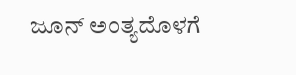ಜೂನ್ ಅಂತ್ಯದೊಳಗೆ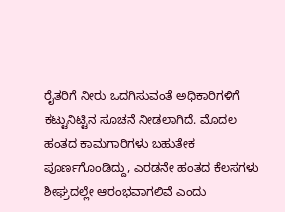ರೈತರಿಗೆ ನೀರು ಒದಗಿಸುವಂತೆ ಅಧಿಕಾರಿಗಳಿಗೆ ಕಟ್ಟುನಿಟ್ಟಿನ ಸೂಚನೆ ನೀಡಲಾಗಿದೆ. ಮೊದಲ ಹಂತದ ಕಾಮಗಾರಿಗಳು ಬಹುತೇಕ ಪೂರ್ಣಗೊಂಡಿದ್ದು, ಎರಡನೇ ಹಂತದ ಕೆಲಸಗಳು ಶೀಘ್ರದಲ್ಲೇ ಆರಂಭವಾಗಲಿವೆ ಎಂದು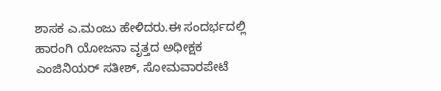ಶಾಸಕ ಎ.ಮಂಜು ಹೇಳಿದರು.ಈ ಸಂದರ್ಭದಲ್ಲಿ ಹಾರಂಗಿ ಯೋಜನಾ ವೃತ್ತದ ಅಧೀಕ್ಷಕ ಎಂಜಿನಿಯರ್‌ ಸತೀಶ್, ಸೋಮವಾರಪೇಟೆ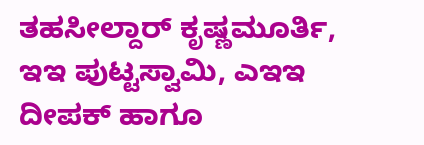ತಹಸೀಲ್ದಾರ್ ಕೃಷ್ಣಮೂರ್ತಿ, ಇಇ ಪುಟ್ಟಸ್ವಾಮಿ, ಎಇಇ ದೀಪಕ್ ಹಾಗೂ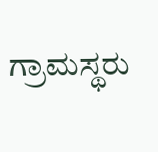ಗ್ರಾಮಸ್ಥರು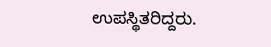ಉಪಸ್ಥಿತರಿದ್ದರು.